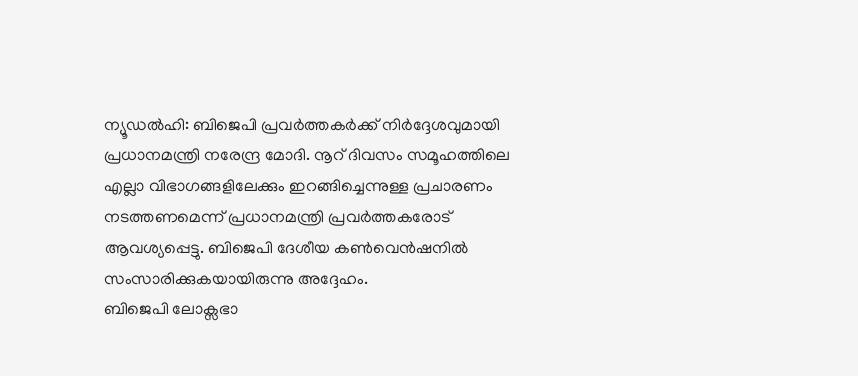ന്യൂഡൽഹി: ബിജെപി പ്രവർത്തകർക്ക് നിർദ്ദേശവുമായി പ്രധാനമന്ത്രി നരേന്ദ്ര മോദി. നൂറ് ദിവസം സമൂഹത്തിലെ എല്ലാ വിഭാഗങ്ങളിലേക്കും ഇറങ്ങിച്ചെന്നുള്ള പ്രചാരണം നടത്തണമെന്ന് പ്രധാനമന്ത്രി പ്രവർത്തകരോട് ആവശ്യപ്പെട്ടു. ബിജെപി ദേശീയ കൺവെൻഷനിൽ സംസാരിക്കുകയായിരുന്നു അദ്ദേഹം.
ബിജെപി ലോക്സഭാ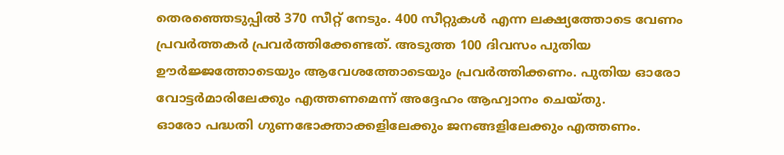തെരഞ്ഞെടുപ്പിൽ 370 സീറ്റ് നേടും. 400 സീറ്റുകൾ എന്ന ലക്ഷ്യത്തോടെ വേണം പ്രവർത്തകർ പ്രവർത്തിക്കേണ്ടത്. അടുത്ത 100 ദിവസം പുതിയ ഊർജ്ജത്തോടെയും ആവേശത്തോടെയും പ്രവർത്തിക്കണം. പുതിയ ഓരോ വോട്ടർമാരിലേക്കും എത്തണമെന്ന് അദ്ദേഹം ആഹ്വാനം ചെയ്തു.
ഓരോ പദ്ധതി ഗുണഭോക്താക്കളിലേക്കും ജനങ്ങളിലേക്കും എത്തണം.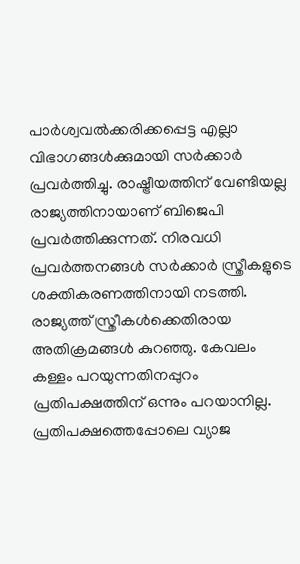പാർശ്വവൽക്കരിക്കപ്പെട്ട എല്ലാ വിഭാഗങ്ങൾക്കുമായി സർക്കാർ പ്രവർത്തിച്ചു. രാഷ്ട്രീയത്തിന് വേണ്ടിയല്ല രാജ്യത്തിനായാണ് ബിജെപി പ്രവർത്തിക്കുന്നത്. നിരവധി പ്രവർത്തനങ്ങൾ സർക്കാർ സ്ത്രീകളുടെ ശക്തികരണത്തിനായി നടത്തി. രാജ്യത്ത് സ്ത്രീകൾക്കെതിരായ അതിക്രമങ്ങൾ കുറഞ്ഞു. കേവലം കള്ളം പറയുന്നതിനപ്പുറം പ്രതിപക്ഷത്തിന് ഒന്നും പറയാനില്ല. പ്രതിപക്ഷത്തെപ്പോലെ വ്യാജ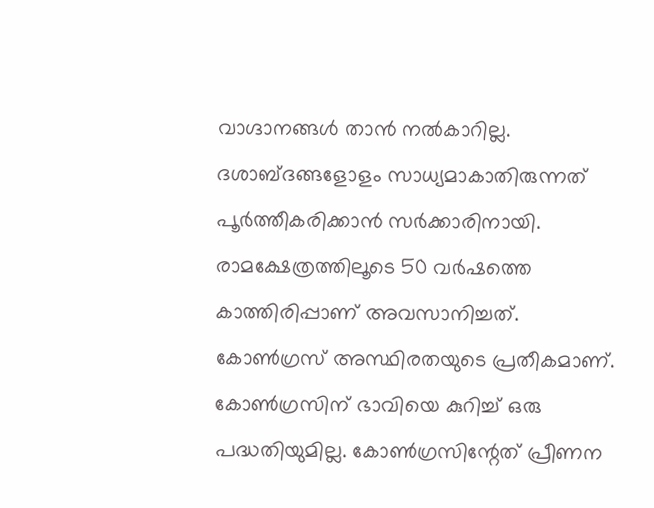വാഗ്ദാനങ്ങൾ താൻ നൽകാറില്ല. ദശാബ്ദങ്ങളോളം സാധ്യമാകാതിരുന്നത് പൂർത്തീകരിക്കാൻ സർക്കാരിനായി. രാമക്ഷേത്രത്തിലൂടെ 50 വർഷത്തെ കാത്തിരിപ്പാണ് അവസാനിച്ചത്. കോൺഗ്രസ് അസ്ഥിരതയുടെ പ്രതീകമാണ്. കോൺഗ്രസിന് ഭാവിയെ കുറിച്ച് ഒരു പദ്ധതിയുമില്ല. കോൺഗ്രസിന്റേത് പ്രീണന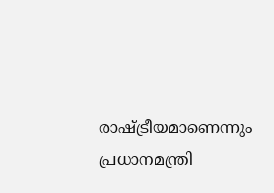രാഷ്ട്രീയമാണെന്നും പ്രധാനമന്ത്രി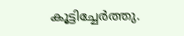കൂട്ടിച്ചേർത്തു.